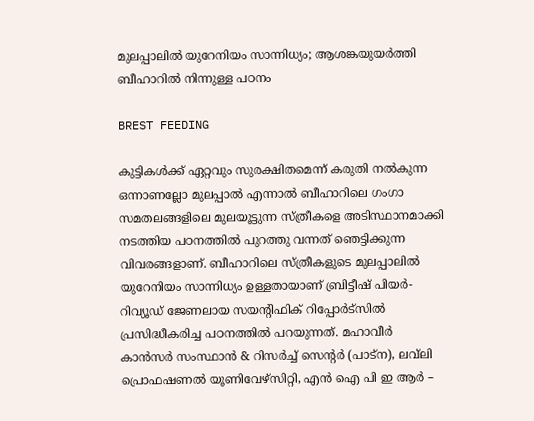മുലപ്പാലിൽ യുറേനിയം സാന്നിധ്യം; ആശങ്കയുയർത്തി ബീഹാറിൽ നിന്നുള്ള പഠനം

BREST FEEDING

കുട്ടികൾക്ക് ഏറ്റവും സുരക്ഷിതമെന്ന് കരുതി നൽകുന്ന ഒന്നാണല്ലോ മുലപ്പാൽ എന്നാൽ ബീഹാറിലെ ഗംഗാ സമതലങ്ങളിലെ മുലയൂട്ടുന്ന സ്ത്രീകളെ അടിസ്ഥാനമാക്കി നടത്തിയ പഠനത്തിൽ പുറത്തു വന്നത് ഞെട്ടിക്കുന്ന വിവരങ്ങളാണ്. ബീഹാറിലെ സ്ത്രീകളുടെ മുലപ്പാലിൽ യുറേനിയം സാന്നിധ്യം ഉള്ളതായാണ് ബ്രിട്ടീഷ് പിയർ-റിവ്യൂഡ് ജേണലായ സയന്റിഫിക് റിപ്പോർട്സിൽ പ്രസിദ്ധീകരിച്ച പഠനത്തിൽ പറയുന്നത്. മഹാവീർ കാൻസർ സംസ്ഥാൻ & റിസർച്ച് സെന്റർ (പാട്ന), ലവ്‌ലി പ്രൊഫഷണൽ യൂണിവേഴ്‌സിറ്റി, എൻ ഐ പി ഇ ആർ –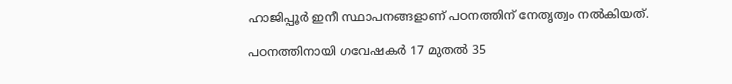ഹാജിപ്പൂർ ഇനീ സ്ഥാപനങ്ങളാണ് പഠനത്തിന് നേതൃത്വം നൽകിയത്.

പഠനത്തിനായി ഗവേഷകർ 17 മുതൽ 35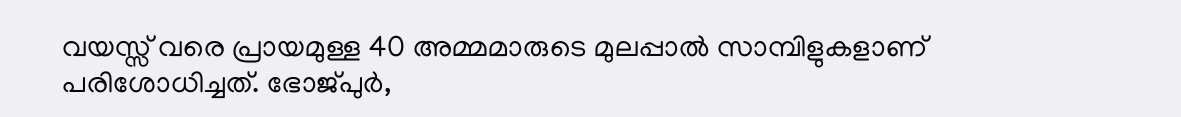വയസ്സ് വരെ പ്രായമുള്ള 40 അമ്മമാരുടെ മുലപ്പാൽ സാമ്പിളുകളാണ് പരിശോധിച്ചത്. ഭോജ്പുർ,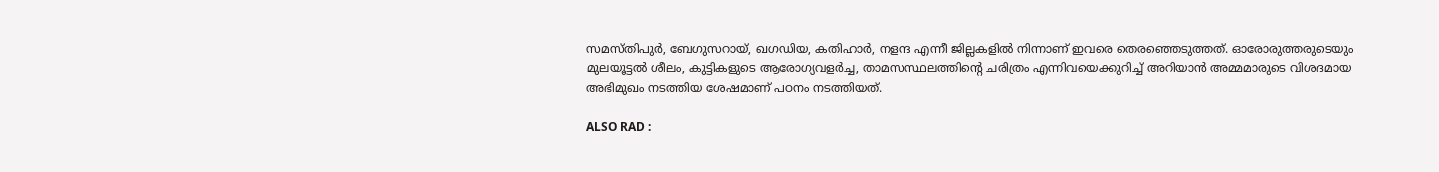സമസ്തിപുർ, ബേഗുസറായ്, ഖഗഡിയ, കതിഹാർ, നളന്ദ എന്നീ ജില്ലകളിൽ നിന്നാണ് ഇവരെ തെരഞ്ഞെടുത്തത്. ഓരോരുത്തരുടെയും മുലയൂട്ടൽ ശീലം, കുട്ടികളുടെ ആരോഗ്യവളർച്ച, താമസസ്ഥലത്തിന്റെ ചരിത്രം എന്നിവയെക്കുറിച്ച് അറിയാൻ അമ്മമാരുടെ വിശദമായ അഭിമുഖം നടത്തിയ ശേഷമാണ് പഠനം നടത്തിയത്.

ALSO RAD :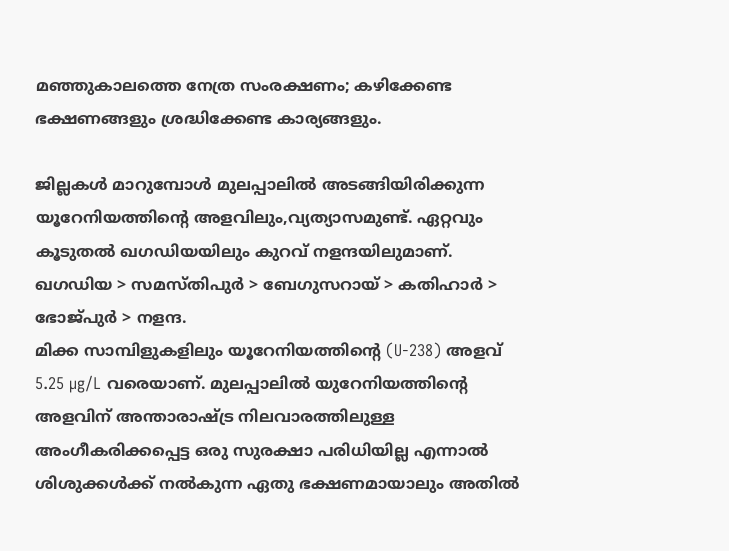മഞ്ഞുകാലത്തെ നേത്ര സംരക്ഷണം; കഴിക്കേണ്ട ഭക്ഷണങ്ങളും ശ്രദ്ധിക്കേണ്ട കാര്യങ്ങളും.

ജില്ലകൾ മാറുമ്പോൾ മുലപ്പാലിൽ അടങ്ങിയിരിക്കുന്ന യൂറേനിയത്തിന്റെ അളവിലും,വ്യത്യാസമുണ്ട്. ഏറ്റവും കൂടുതൽ ഖഗഡിയയിലും കുറവ് നളന്ദയിലുമാണ്.
ഖഗഡിയ > സമസ്തിപുർ > ബേഗുസറായ് > കതിഹാർ > ഭോജ്പുർ > നളന്ദ.
മിക്ക സാമ്പിളുകളിലും യൂറേനിയത്തിന്റെ (U-238) അളവ് 5.25 µg/L വരെയാണ്. മുലപ്പാലിൽ യുറേനിയത്തിന്റെ അളവിന് അന്താരാഷ്ട്ര നിലവാരത്തിലുള്ള അംഗീകരിക്കപ്പെട്ട ഒരു സുരക്ഷാ പരിധിയില്ല എന്നാൽ ശിശുക്കൾക്ക് നൽകുന്ന ഏതു ഭക്ഷണമായാലും അതിൽ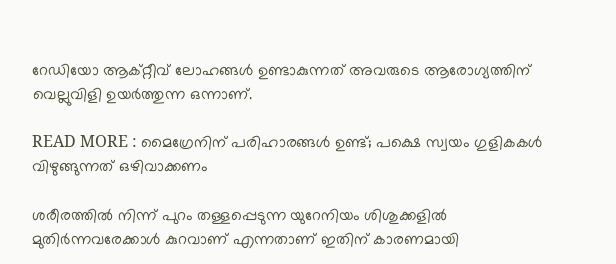റേഡിയോ ആക്റ്റീവ് ലോഹങ്ങൾ ഉണ്ടാകുന്നത് അവരുടെ ആരോഗ്യത്തിന് വെല്ലുവിളി ഉയർത്തുന്ന ഒന്നാണ്.

READ MORE : മൈഗ്രേനിന് പരിഹാരങ്ങള്‍ ഉണ്ട്; പക്ഷെ സ്വയം ഗുളികകള്‍ വി‍ഴുങ്ങുന്നത് ഒ‍ഴിവാക്കണം

ശരീരത്തിൽ നിന്ന് പുറം തള്ളപ്പെടുന്ന യുറേനിയം ശിശുക്കളിൽ മുതിർന്നവരേക്കാൾ കുറവാണ് എന്നതാണ് ഇതിന് കാരണമായി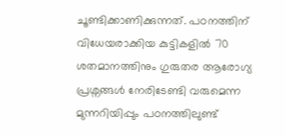ചൂണ്ടിക്കാണിക്കുന്നത്. പഠനത്തിന് വിധേയരാക്കിയ കുട്ടികളിൽ 70 ശതമാനത്തിനും ഗുരുതര ആരോഗ്യ പ്രശ്നങ്ങൾ നേരിടേണ്ടി വരുമെന്ന മുന്നറിയിപ്പും പഠനത്തിലുണ്ട്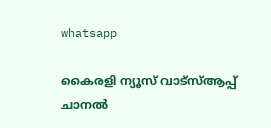whatsapp

കൈരളി ന്യൂസ് വാട്‌സ്ആപ്പ് ചാനല്‍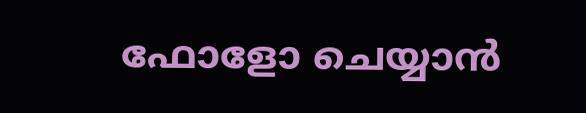ഫോളോ ചെയ്യാന്‍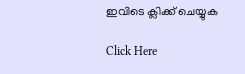ഇവിടെ ക്ലിക്ക് ചെയ്യുക

Click Here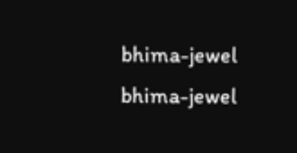bhima-jewel
bhima-jewel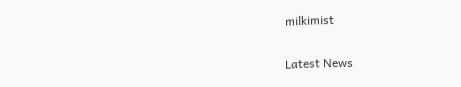milkimist

Latest News